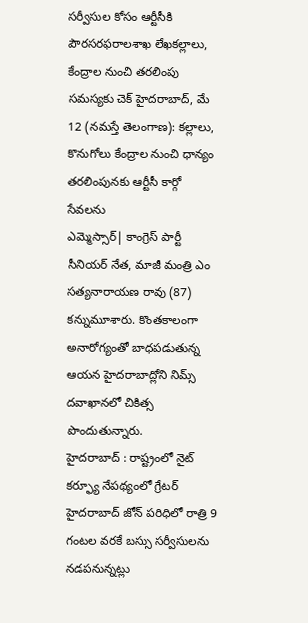సర్వీసుల కోసం ఆర్టీసీకి పౌరసరఫరాలశాఖ లేఖకల్లాలు, కేంద్రాల నుంచి తరలింపు సమస్యకు చెక్ హైదరాబాద్, మే 12 (నమస్తే తెలంగాణ): కల్లాలు, కొనుగోలు కేంద్రాల నుంచి ధాన్యం తరలింపునకు ఆర్టీసీ కార్గో సేవలను
ఎమ్మెస్సార్| కాంగ్రెస్ పార్టీ సీనియర్ నేత, మాజీ మంత్రి ఎం సత్యనారాయణ రావు (87) కన్నుమూశారు. కొంతకాలంగా అనారోగ్యంతో బాధపడుతున్న ఆయన హైదరాబాద్లోని నిమ్స్ దవాఖానలో చికిత్స పొందుతున్నారు.
హైదరాబాద్ : రాష్ట్రంలో నైట్ కర్ఫ్యూ నేపథ్యంలో గ్రేటర్ హైదరాబాద్ జోన్ పరిధిలో రాత్రి 9 గంటల వరకే బస్సు సర్వీసులను నడపనున్నట్లు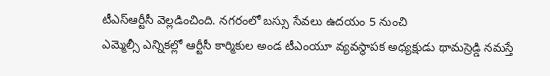టీఎస్ఆర్టీసీ వెల్లడించింది. నగరంలో బస్సు సేవలు ఉదయం 5 నుంచి
ఎమ్మెల్సీ ఎన్నికల్లో ఆర్టీసీ కార్మికుల అండ టీఎంయూ వ్యవస్థాపక అధ్యక్షుడు థామస్రెడ్డి నమస్తే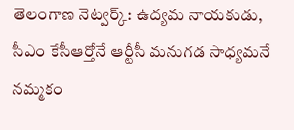తెలంగాణ నెట్వర్క్: ఉద్యమ నాయకుడు, సీఎం కేసీఆర్తోనే ఆర్టీసీ మనుగడ సాధ్యమనే నమ్మకం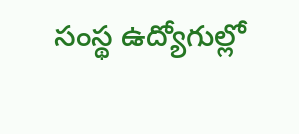సంస్థ ఉద్యోగుల్లో